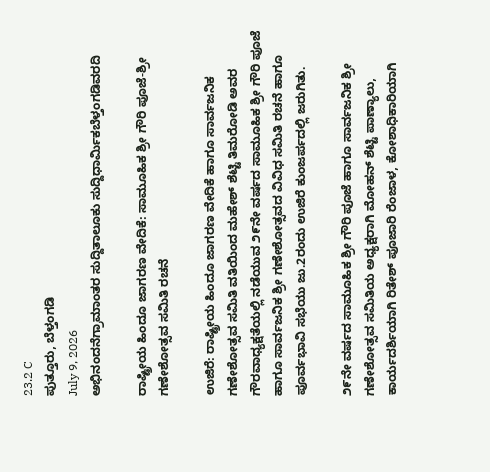23.2 C
ಪುತ್ತೂರು, ಬೆಳ್ತಂಗಡಿ
July 9, 2026
ಅಭಿನಂದನೆಗ್ರಾಮಾಂತರ ಸುದ್ದಿತಾಲೂಕು ಸುದ್ದಿಧಾರ್ಮಿಕಬೆಳ್ತಂಗಡಿವರದಿ

ರಾಷ್ಟ್ರೀಯ ಹಿಂದೂ ಜಾಗರಣ ವೇದಿಕೆ: ಸಾಮೂಹಿಕ ಶ್ರೀ ಗೌರಿ ಪೂಜೆ-ಶ್ರೀ ಗಣೇಶೋತ್ಸವ ಸಮಿತಿ ರಚನೆ

ಉಜಿರೆ: ರಾಷ್ಟ್ರೀಯ ಹಿಂದೂ ಜಾಗರಣ ವೇದಿಕೆ ಹಾಗೂ ಸಾರ್ವಜನಿಕ ಗಣೇಶೋತ್ಸವ ಸಮಿತಿ ವತಿಯಿಂದ ಮಹೇಶ್ ಶೆಟ್ಟಿ ತಿಮರೋಡಿ ಅವರ ಗೌರವಾಧ್ಯಕ್ಷತೆಯಲ್ಲಿ ನಡೆಯುವ ೨೯ನೇ ವರ್ಷದ ಸಾಮೂಹಿಕ ಶ್ರೀ ಗೌರಿ ಪೂಜೆ ಹಾಗೂ ಸಾರ್ವಜನಿಕ ಶ್ರೀ ಗಣೇಶೋತ್ಸವದ ವಿವಿಧ ಸಮಿತಿ ರಚನೆ ಹಾಗೂ ಪೂರ್ವಭಾವಿ ಸಭೆಯು ಜು.2ರಂದು ಉಜಿರೆ ಕುಂಜರ್ಪದಲ್ಲಿ ಜರುಗಿತು.

೨೯ನೇ ವರ್ಷದ ಸಾಮೂಹಿಕ ಶ್ರೀ ಗೌರಿ ಪೂಜೆ ಹಾಗೂ ಸಾರ್ವಜನಿಕ ಶ್ರೀ ಗಣೇಶೋತ್ಸವ ಸಮಿತಿಯ ಅಧ್ಯಕ್ಷರಾಗಿ ಮೋಹನ್ ಶೆಟ್ಟಿ ಪಾಣ್ಯಾಲು, ಕಾರ್ಯದರ್ಶಿಯಾಗಿ ರಿತೇಶ್ ಪೂಜಾರಿ ರೆಂಜಾಳ, ಕೋಶಾಧಿಕಾರಿಯಾಗಿ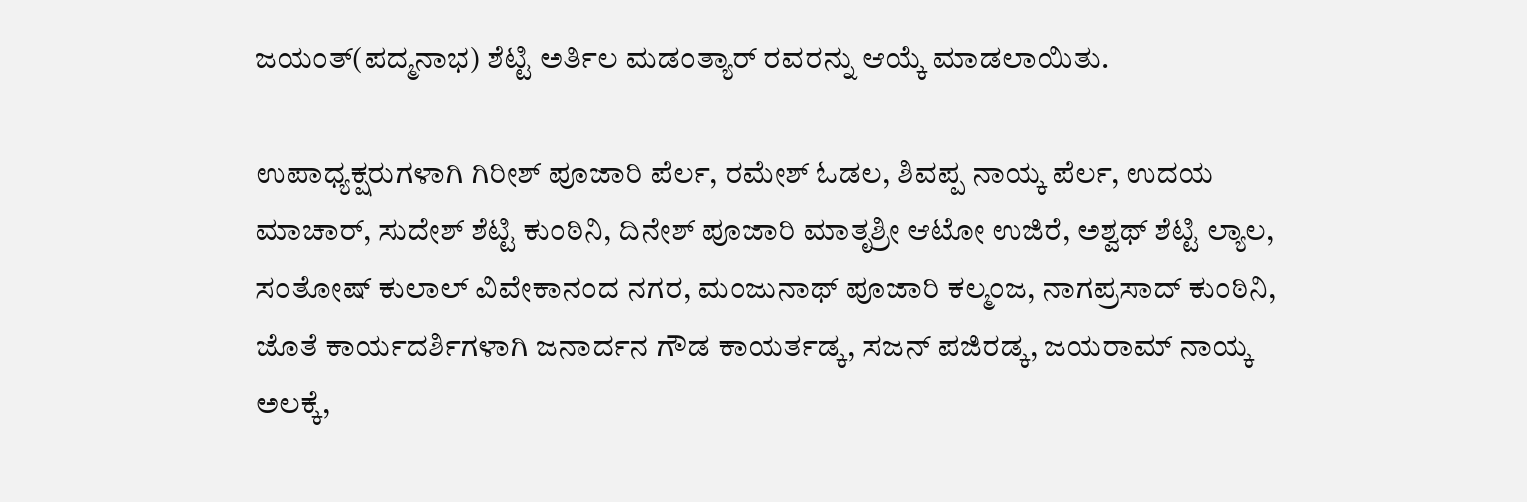ಜಯಂತ್(ಪದ್ಮನಾಭ) ಶೆಟ್ಟಿ ಅರ್ತಿಲ ಮಡಂತ್ಯಾರ್ ರವರನ್ನು ಆಯ್ಕೆ ಮಾಡಲಾಯಿತು.

ಉಪಾಧ್ಯಕ್ಷರುಗಳಾಗಿ ಗಿರೀಶ್ ಪೂಜಾರಿ ಪೆರ್ಲ, ರಮೇಶ್ ಓಡಲ, ಶಿವಪ್ಪ ನಾಯ್ಕ ಪೆರ್ಲ, ಉದಯ ಮಾಚಾರ್, ಸುದೇಶ್ ಶೆಟ್ಟಿ ಕುಂಠಿನಿ, ದಿನೇಶ್ ಪೂಜಾರಿ ಮಾತೃಶ್ರೀ ಆಟೋ ಉಜಿರೆ, ಅಶ್ವಥ್ ಶೆಟ್ಟಿ ಲ್ಯಾಲ, ಸಂತೋಷ್ ಕುಲಾಲ್ ವಿವೇಕಾನಂದ ನಗರ, ಮಂಜುನಾಥ್ ಪೂಜಾರಿ ಕಲ್ಮಂಜ, ನಾಗಪ್ರಸಾದ್ ಕುಂಠಿನಿ, ಜೊತೆ ಕಾರ್ಯದರ್ಶಿಗಳಾಗಿ ಜನಾರ್ದನ ಗೌಡ ಕಾಯರ್ತಡ್ಕ, ಸಜನ್ ಪಜಿರಡ್ಕ, ಜಯರಾಮ್ ನಾಯ್ಕ ಅಲಕ್ಕೆ,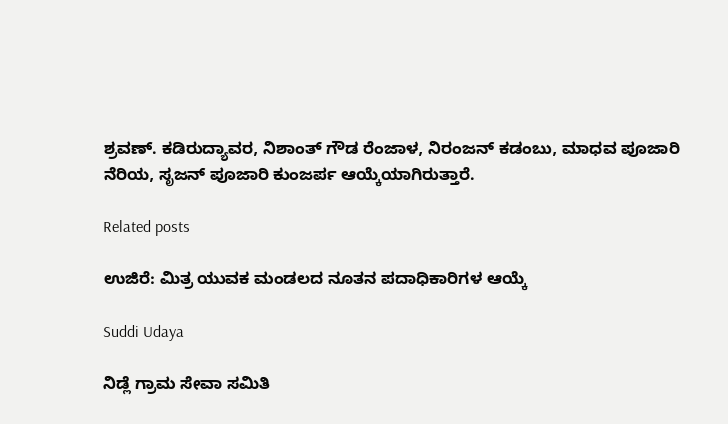ಶ್ರವಣ್. ಕಡಿರುದ್ಯಾವರ, ನಿಶಾಂತ್ ಗೌಡ ರೆಂಜಾಳ, ನಿರಂಜನ್ ಕಡಂಬು, ಮಾಧವ ಪೂಜಾರಿ ನೆರಿಯ, ಸೃಜನ್ ಪೂಜಾರಿ ಕುಂಜರ್ಪ ಆಯ್ಕೆಯಾಗಿರುತ್ತಾರೆ.

Related posts

ಉಜಿರೆ: ಮಿತ್ರ ಯುವಕ ಮಂಡಲದ ನೂತನ ಪದಾಧಿಕಾರಿಗಳ ಆಯ್ಕೆ

Suddi Udaya

ನಿಡ್ಲೆ ಗ್ರಾಮ ಸೇವಾ ಸಮಿತಿ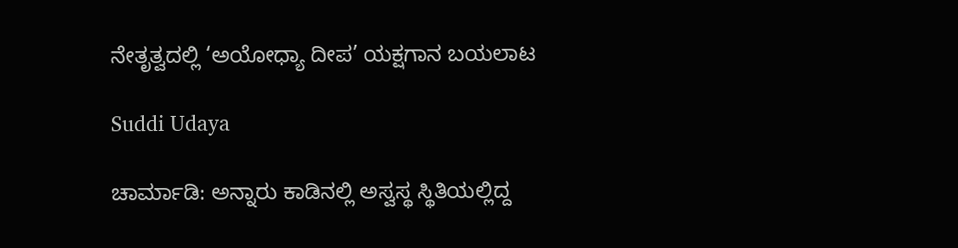ನೇತೃತ್ವದಲ್ಲಿ ‘ಅಯೋಧ್ಯಾ ದೀಪ’ ಯಕ್ಷಗಾನ ಬಯಲಾಟ

Suddi Udaya

ಚಾರ್ಮಾಡಿ: ಅನ್ನಾರು ಕಾಡಿನಲ್ಲಿ ಅಸ್ವಸ್ಥ ಸ್ಥಿತಿಯಲ್ಲಿದ್ದ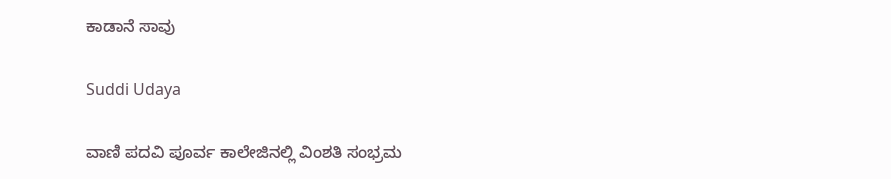ಕಾಡಾನೆ ಸಾವು

Suddi Udaya

ವಾಣಿ ಪದವಿ ಪೂರ್ವ ಕಾಲೇಜಿನಲ್ಲಿ ವಿಂಶತಿ ಸಂಭ್ರಮ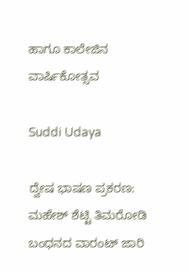ಹಾಗೂ ಕಾಲೇಜಿನ ವಾರ್ಷಿಕೋತ್ಸವ

Suddi Udaya

ದ್ವೇಷ ಭಾಷಣ ಪ್ರಕರಣ: ಮಹೇಶ್ ಶೆಟ್ಟಿ ತಿಮರೋಡಿ ಬಂಧನದ ವಾರಂಟ್ ಜಾರಿ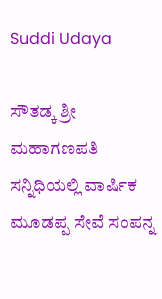Suddi Udaya

ಸೌತಡ್ಕ ಶ್ರೀ ಮಹಾಗಣಪತಿ ಸನ್ನಿಧಿಯಲ್ಲಿ ವಾರ್ಷಿಕ ಮೂಡಪ್ಪ ಸೇವೆ ಸಂಪನ್ನ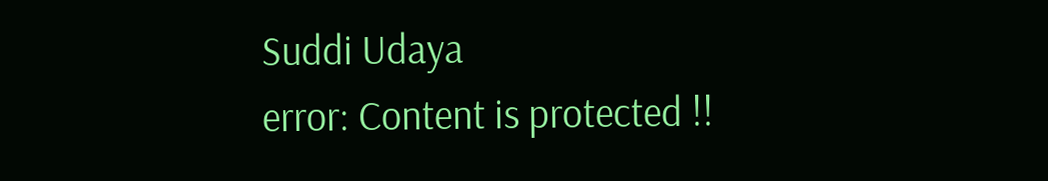Suddi Udaya
error: Content is protected !!